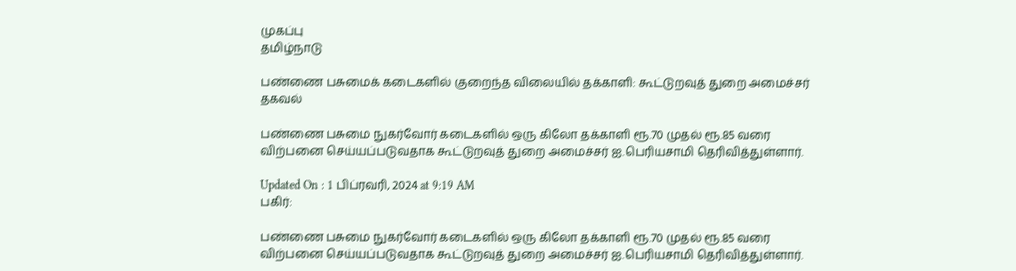முகப்பு
தமிழ்நாடு

பண்ணை பசுமைக் கடைகளில் குறைந்த விலையில் தக்காளி: கூட்டுறவுத் துறை அமைச்சர் தகவல்

பண்ணை பசுமை நுகர்வோர் கடைகளில் ஒரு கிலோ தக்காளி ரூ.70 முதல் ரூ.85 வரை விற்பனை செய்யப்படுவதாக கூட்டுறவுத் துறை அமைச்சர் ஐ.பெரியசாமி தெரிவித்துள்ளார்.

Updated On : 1 பிப்ரவரி, 2024 at 9:19 AM
பகிர்:

பண்ணை பசுமை நுகர்வோர் கடைகளில் ஒரு கிலோ தக்காளி ரூ.70 முதல் ரூ.85 வரை விற்பனை செய்யப்படுவதாக கூட்டுறவுத் துறை அமைச்சர் ஐ.பெரியசாமி தெரிவித்துள்ளார்.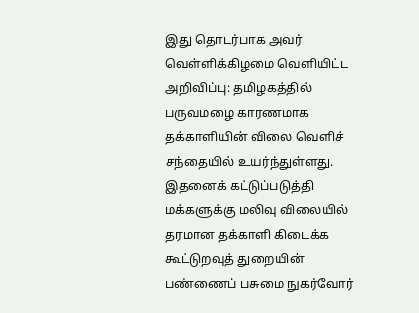இது தொடர்பாக அவர் வெள்ளிக்கிழமை வெளியிட்ட அறிவிப்பு: தமிழகத்தில் பருவமழை காரணமாக தக்காளியின் விலை வெளிச் சந்தையில் உயர்ந்துள்ளது. இதனைக் கட்டுப்படுத்தி மக்களுக்கு மலிவு விலையில் தரமான தக்காளி கிடைக்க கூட்டுறவுத் துறையின் பண்ணைப் பசுமை நுகர்வோர்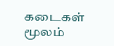கடைகள் மூலம்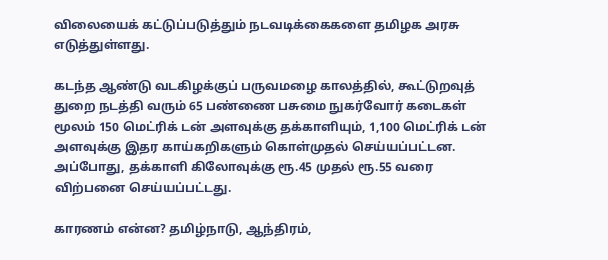விலையைக் கட்டுப்படுத்தும் நடவடிக்கைகளை தமிழக அரசு எடுத்துள்ளது.

கடந்த ஆண்டு வடகிழக்குப் பருவமழை காலத்தில், கூட்டுறவுத் துறை நடத்தி வரும் 65 பண்ணை பசுமை நுகர்வோர் கடைகள் மூலம் 150 மெட்ரிக் டன் அளவுக்கு தக்காளியும், 1,100 மெட்ரிக் டன் அளவுக்கு இதர காய்கறிகளும் கொள்முதல் செய்யப்பட்டன. அப்போது, தக்காளி கிலோவுக்கு ரூ.45 முதல் ரூ.55 வரை விற்பனை செய்யப்பட்டது.

காரணம் என்ன? தமிழ்நாடு, ஆந்திரம்,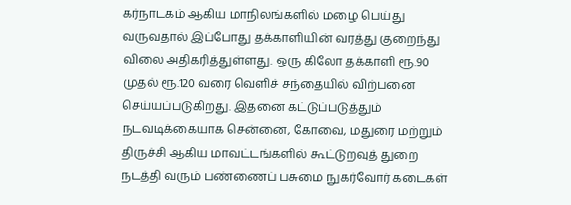கர்நாடகம் ஆகிய மாநிலங்களில் மழை பெய்து வருவதால் இப்போது தக்காளியின் வரத்து குறைந்து விலை அதிகரித்துள்ளது. ஒரு கிலோ தக்காளி ரூ.90 முதல் ரூ.120 வரை வெளிச் சந்தையில் விற்பனை செய்யப்படுகிறது. இதனை கட்டுப்படுத்தும் நடவடிக்கையாக சென்னை, கோவை, மதுரை மற்றும் திருச்சி ஆகிய மாவட்டங்களில் கூட்டுறவுத் துறை நடத்தி வரும் பண்ணைப் பசுமை நுகர்வோர் கடைகள்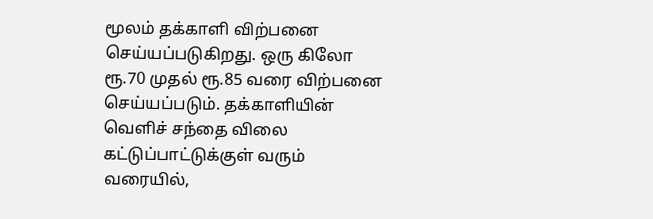மூலம் தக்காளி விற்பனை செய்யப்படுகிறது. ஒரு கிலோ ரூ.70 முதல் ரூ.85 வரை விற்பனை செய்யப்படும். தக்காளியின் வெளிச் சந்தை விலை கட்டுப்பாட்டுக்குள் வரும் வரையில்,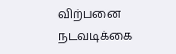விற்பனை நடவடிக்கை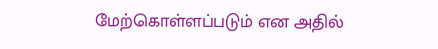மேற்கொள்ளப்படும் என அதில்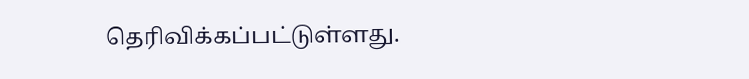தெரிவிக்கப்பட்டுள்ளது.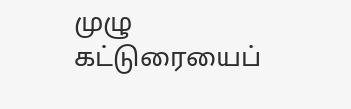முழு கட்டுரையைப்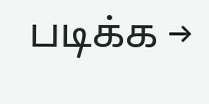படிக்க →